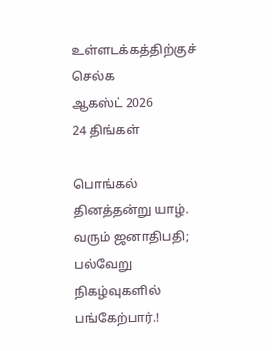உள்ளடக்கத்திற்குச் செல்க
ஆகஸ்ட் 2026
24 திங்கள்

பொங்கல் தினத்தன்று யாழ். வரும் ஜனாதிபதி; பல்வேறு நிகழ்வுகளில் பங்கேற்பார்.!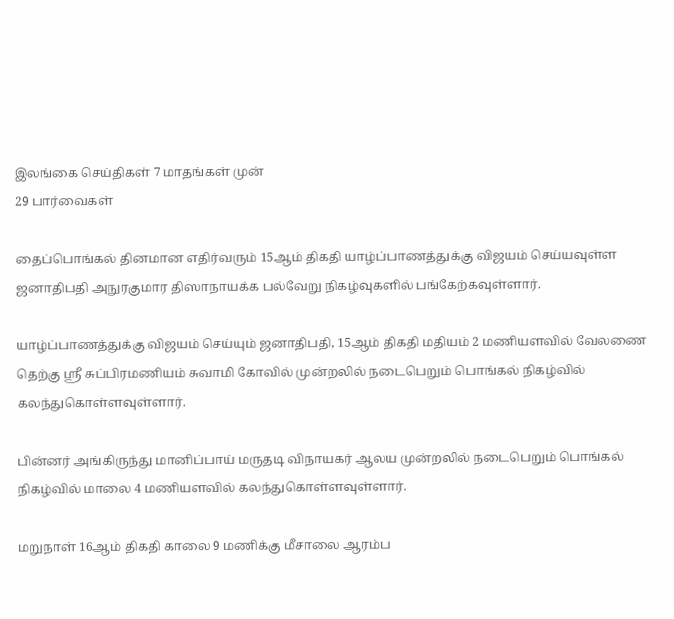இலங்கை செய்திகள் 7 மாதங்கள் முன்
29 பார்வைகள்

தைப்பொங்கல் தினமான எதிர்வரும் 15ஆம் திகதி யாழ்ப்பாணத்துக்கு விஜயம் செய்யவுள்ள ஜனாதிபதி அநுரகுமார திஸாநாயக்க பல்வேறு நிகழ்வுகளில் பங்கேற்கவுள்ளார்.

யாழ்ப்பாணத்துக்கு விஜயம் செய்யும் ஜனாதிபதி, 15ஆம் திகதி மதியம் 2 மணியளவில் வேலணை தெற்கு ஸ்ரீ சுப்பிரமணியம் சுவாமி கோவில் முன்றலில் நடைபெறும் பொங்கல் நிகழ்வில் கலந்துகொள்ளவுள்ளார்.

பின்னர் அங்கிருந்து மானிப்பாய் மருதடி விநாயகர் ஆலய முன்றலில் நடைபெறும் பொங்கல் நிகழ்வில் மாலை 4 மணியளவில் கலந்துகொள்ளவுள்ளார்.

மறுநாள் 16ஆம் திகதி காலை 9 மணிக்கு மீசாலை ஆரம்ப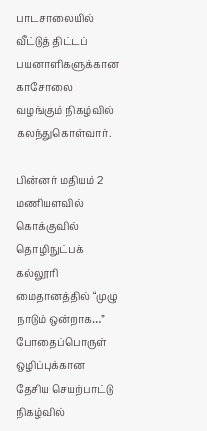பாடசாலையில் வீட்டுத் திட்டப் பயனாளிகளுக்கான காசோலை வழங்கும் நிகழ்வில் கலந்துகொள்வார்.

பின்னர் மதியம் 2 மணியளவில் கொக்குவில் தொழிநுட்பக் கல்லூரி மைதானத்தில் “முழு நாடும் ஒன்றாக…” போதைப்பொருள் ஒழிப்புக்கான தேசிய செயற்பாட்டு நிகழ்வில்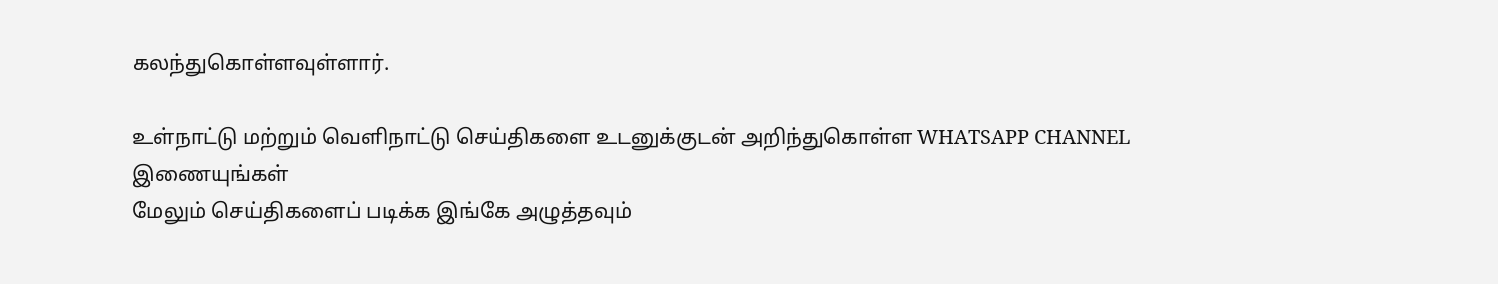கலந்துகொள்ளவுள்ளார்.

உள்நாட்டு மற்றும் வெளிநாட்டு செய்திகளை உடனுக்குடன் அறிந்துகொள்ள WHATSAPP CHANNEL இணையுங்கள்
மேலும் செய்திகளைப் படிக்க இங்கே அழுத்தவும்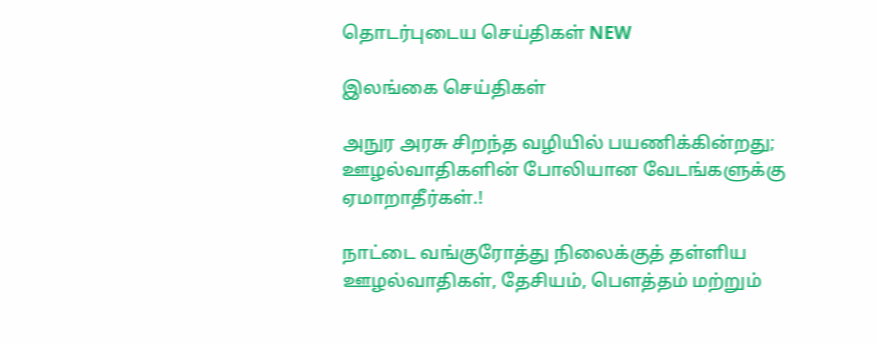தொடர்புடைய செய்திகள் NEW

இலங்கை செய்திகள்

அநுர அரசு சிறந்த வழியில் பயணிக்கின்றது; ஊழல்வாதிகளின் போலியான வேடங்களுக்கு ஏமாறாதீர்கள்.!

நாட்டை வங்குரோத்து நிலைக்குத் தள்ளிய ஊழல்வாதிகள், தேசியம், பௌத்தம் மற்றும்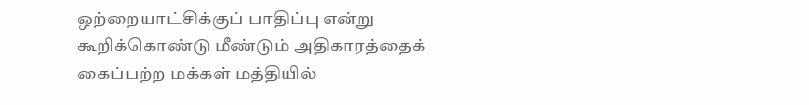ஒற்றையாட்சிக்குப் பாதிப்பு என்று கூறிக்கொண்டு மீண்டும் அதிகாரத்தைக் கைப்பற்ற மக்கள் மத்தியில்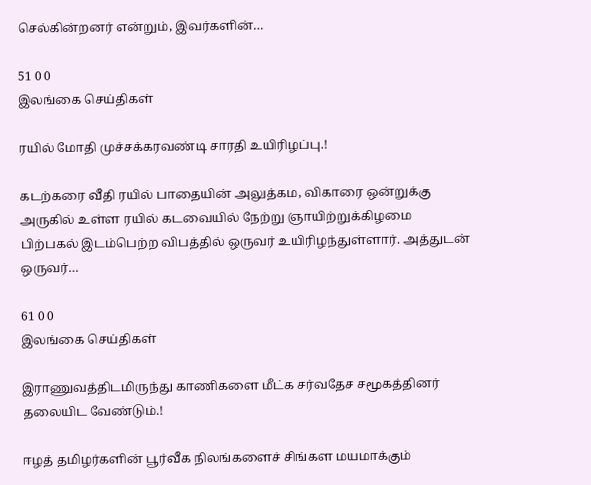செல்கின்றனர் என்றும், இவர்களின்…

51 0 0
இலங்கை செய்திகள்

ரயில் மோதி முச்சக்கரவண்டி சாரதி உயிரிழப்பு.!

கடற்கரை வீதி ரயில் பாதையின் அலுத்கம, விகாரை ஒன்றுக்கு அருகில் உள்ள ரயில் கடவையில் நேற்று ஞாயிற்றுக்கிழமை பிற்பகல் இடம்பெற்ற விபத்தில் ஒருவர் உயிரிழந்துள்ளார். அத்துடன் ஒருவர்…

61 0 0
இலங்கை செய்திகள்

இராணுவத்திடமிருந்து காணிகளை மீட்க சர்வதேச சமூகத்தினர் தலையிட வேண்டும்.!

ஈழத் தமிழர்களின் பூர்வீக நிலங்களைச் சிங்கள மயமாக்கும்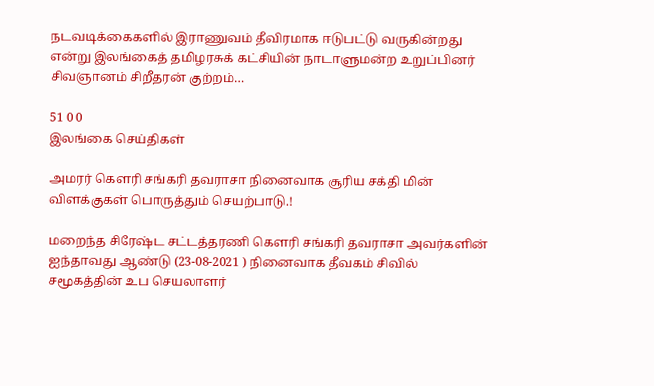நடவடிக்கைகளில் இராணுவம் தீவிரமாக ஈடுபட்டு வருகின்றது என்று இலங்கைத் தமிழரசுக் கட்சியின் நாடாளுமன்ற உறுப்பினர் சிவஞானம் சிறீதரன் குற்றம்…

51 0 0
இலங்கை செய்திகள்

அமரர் கௌரி சங்கரி தவராசா நினைவாக சூரிய சக்தி மின் விளக்குகள் பொருத்தும் செயற்பாடு.!

மறைந்த சிரேஷ்ட சட்டத்தரணி கௌரி சங்கரி தவராசா அவர்களின் ஐந்தாவது ஆண்டு (23-08-2021 ) நினைவாக தீவகம் சிவில் சமூகத்தின் உப செயலாளர்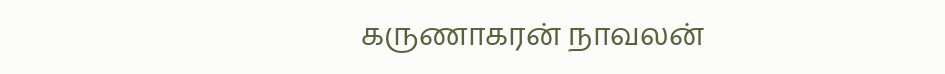கருணாகரன் நாவலன்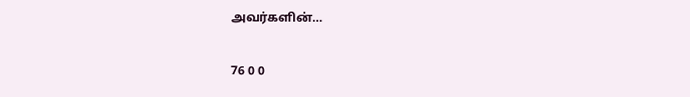அவர்களின்…

76 0 0